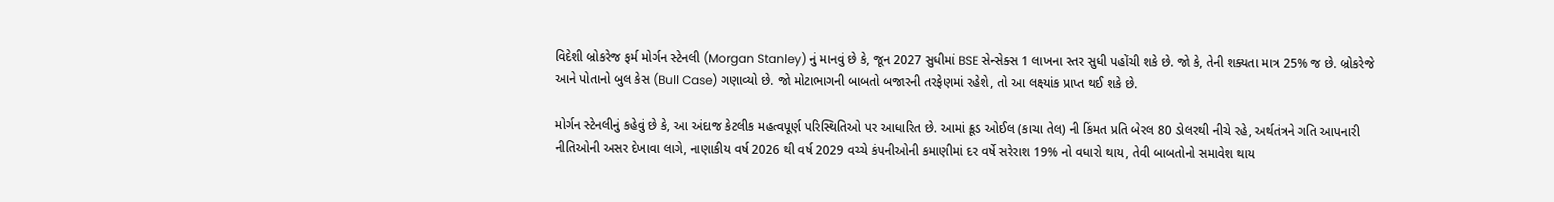વિદેશી બ્રોકરેજ ફર્મ મોર્ગન સ્ટેનલી (Morgan Stanley) નું માનવું છે કે, જૂન 2027 સુધીમાં BSE સેન્સેક્સ 1 લાખના સ્તર સુધી પહોંચી શકે છે. જો કે, તેની શક્યતા માત્ર 25% જ છે. બ્રોકરેજે આને પોતાનો બુલ કેસ (Bull Case) ગણાવ્યો છે. જો મોટાભાગની બાબતો બજારની તરફેણમાં રહેશે, તો આ લક્ષ્યાંક પ્રાપ્ત થઈ શકે છે.

મોર્ગન સ્ટેનલીનું કહેવું છે કે, આ અંદાજ કેટલીક મહત્વપૂર્ણ પરિસ્થિતિઓ પર આધારિત છે. આમાં ક્રૂડ ઓઈલ (કાચા તેલ) ની કિંમત પ્રતિ બેરલ 80 ડોલરથી નીચે રહે, અર્થતંત્રને ગતિ આપનારી નીતિઓની અસર દેખાવા લાગે, નાણાકીય વર્ષ 2026 થી વર્ષ 2029 વચ્ચે કંપનીઓની કમાણીમાં દર વર્ષે સરેરાશ 19% નો વધારો થાય, તેવી બાબતોનો સમાવેશ થાય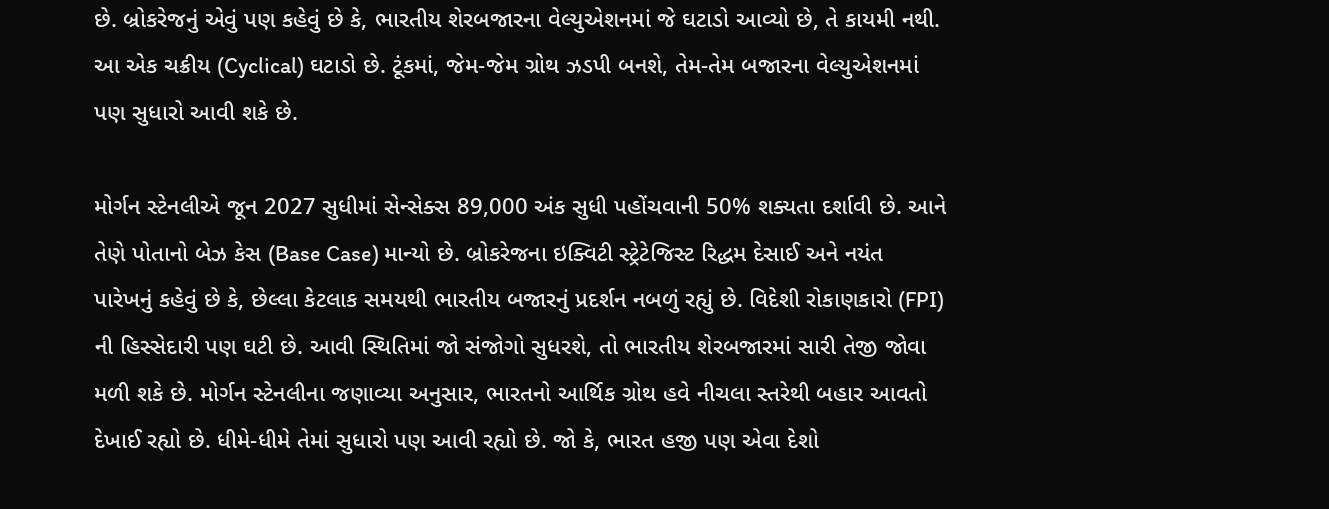છે. બ્રોકરેજનું એવું પણ કહેવું છે કે, ભારતીય શેરબજારના વેલ્યુએશનમાં જે ઘટાડો આવ્યો છે, તે કાયમી નથી. આ એક ચક્રીય (Cyclical) ઘટાડો છે. ટૂંકમાં, જેમ-જેમ ગ્રોથ ઝડપી બનશે, તેમ-તેમ બજારના વેલ્યુએશનમાં પણ સુધારો આવી શકે છે.

મોર્ગન સ્ટેનલીએ જૂન 2027 સુધીમાં સેન્સેક્સ 89,000 અંક સુધી પહોંચવાની 50% શક્યતા દર્શાવી છે. આને તેણે પોતાનો બેઝ કેસ (Base Case) માન્યો છે. બ્રોકરેજના ઇક્વિટી સ્ટ્રેટેજિસ્ટ રિદ્ધમ દેસાઈ અને નયંત પારેખનું કહેવું છે કે, છેલ્લા કેટલાક સમયથી ભારતીય બજારનું પ્રદર્શન નબળું રહ્યું છે. વિદેશી રોકાણકારો (FPI) ની હિસ્સેદારી પણ ઘટી છે. આવી સ્થિતિમાં જો સંજોગો સુધરશે, તો ભારતીય શેરબજારમાં સારી તેજી જોવા મળી શકે છે. મોર્ગન સ્ટેનલીના જણાવ્યા અનુસાર, ભારતનો આર્થિક ગ્રોથ હવે નીચલા સ્તરેથી બહાર આવતો દેખાઈ રહ્યો છે. ધીમે-ધીમે તેમાં સુધારો પણ આવી રહ્યો છે. જો કે, ભારત હજી પણ એવા દેશો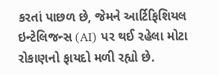કરતાં પાછળ છે, જેમને આર્ટિફિશિયલ ઇન્ટેલિજન્સ (AI) પર થઈ રહેલા મોટા રોકાણનો ફાયદો મળી રહ્યો છે.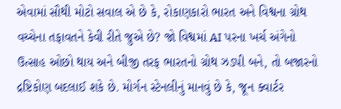એવામાં સૌથી મોટો સવાલ એ છે કે, રોકાણકારો ભારત અને વિશ્વના ગ્રોથ વચ્ચેના તફાવતને કેવી રીતે જુએ છે? જો વિશ્વમાં AI પરના ખર્ચ અંગેનો ઉત્સાહ ઓછો થાય અને બીજી તરફ ભારતનો ગ્રોથ ઝડપી બને, તો બજારનો દ્રષ્ટિકોણ બદલાઈ શકે છે. મોર્ગન સ્ટેનલીનું માનવું છે કે, જૂન ક્વાર્ટર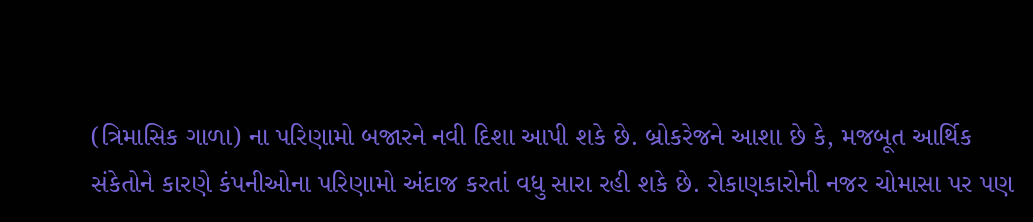(ત્રિમાસિક ગાળા) ના પરિણામો બજારને નવી દિશા આપી શકે છે. બ્રોકરેજને આશા છે કે, મજબૂત આર્થિક સંકેતોને કારણે કંપનીઓના પરિણામો અંદાજ કરતાં વધુ સારા રહી શકે છે. રોકાણકારોની નજર ચોમાસા પર પણ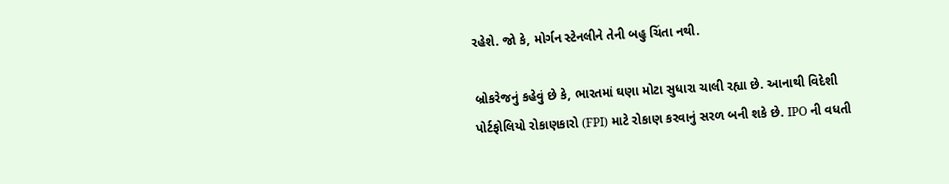રહેશે. જો કે, મોર્ગન સ્ટેનલીને તેની બહુ ચિંતા નથી.

બ્રોકરેજનું કહેવું છે કે, ભારતમાં ઘણા મોટા સુધારા ચાલી રહ્યા છે. આનાથી વિદેશી પોર્ટફોલિયો રોકાણકારો (FPI) માટે રોકાણ કરવાનું સરળ બની શકે છે. IPO ની વધતી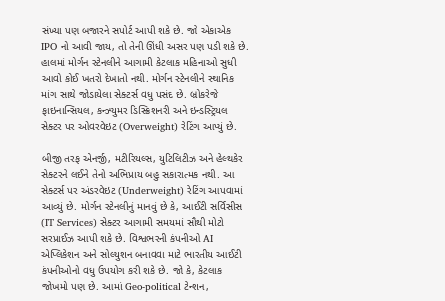સંખ્યા પણ બજારને સપોર્ટ આપી શકે છે. જો એકાએક IPO નો આવી જાય, તો તેની ઊંધી અસર પણ પડી શકે છે. હાલમાં મોર્ગન સ્ટેનલીને આગામી કેટલાક મહિનાઓ સુધી આવો કોઈ ખતરો દેખાતો નથી. મોર્ગન સ્ટેનલીને સ્થાનિક માંગ સાથે જોડાયેલા સેક્ટર્સ વધુ પસંદ છે. બ્રોકરેજે ફાઇનાન્સિયલ, કન્ઝ્યુમર ડિસ્ક્રિશનરી અને ઇન્ડસ્ટ્રિયલ સેક્ટર પર ઓવરવેઇટ (Overweight) રેટિંગ આપ્યું છે.

બીજી તરફ એનર્જી, મટીરિયલ્સ, યુટિલિટીઝ અને હેલ્થકેર સેક્ટરને લઈને તેનો અભિપ્રાય બહુ સકારાત્મક નથી. આ સેક્ટર્સ પર અંડરવેઇટ (Underweight) રેટિંગ આપવામાં આવ્યું છે. મોર્ગન સ્ટેનલીનું માનવું છે કે, આઈટી સર્વિસીસ (IT Services) સેક્ટર આગામી સમયમાં સૌથી મોટો સરપ્રાઈઝ આપી શકે છે. વિશ્વભરની કંપનીઓ AI એપ્લિકેશન અને સોલ્યુશન બનાવવા માટે ભારતીય આઈટી કંપનીઓનો વધુ ઉપયોગ કરી શકે છે. જો કે, કેટલાક જોખમો પણ છે. આમાં Geo-political ટેન્શન,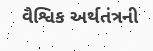વૈશ્વિક અર્થતંત્રની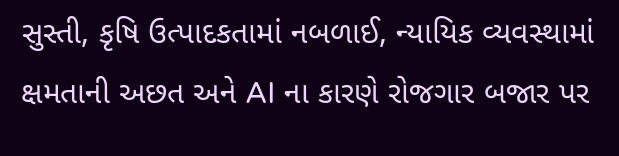સુસ્તી, કૃષિ ઉત્પાદકતામાં નબળાઈ, ન્યાયિક વ્યવસ્થામાં ક્ષમતાની અછત અને AI ના કારણે રોજગાર બજાર પર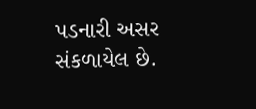પડનારી અસર સંકળાયેલ છે.